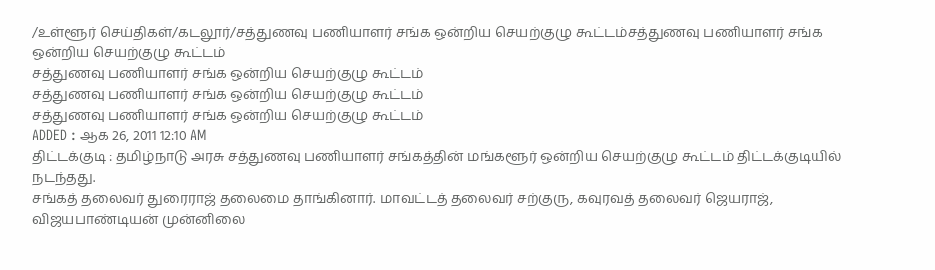/உள்ளூர் செய்திகள்/கடலூர்/சத்துணவு பணியாளர் சங்க ஒன்றிய செயற்குழு கூட்டம்சத்துணவு பணியாளர் சங்க ஒன்றிய செயற்குழு கூட்டம்
சத்துணவு பணியாளர் சங்க ஒன்றிய செயற்குழு கூட்டம்
சத்துணவு பணியாளர் சங்க ஒன்றிய செயற்குழு கூட்டம்
சத்துணவு பணியாளர் சங்க ஒன்றிய செயற்குழு கூட்டம்
ADDED : ஆக 26, 2011 12:10 AM
திட்டக்குடி : தமிழ்நாடு அரசு சத்துணவு பணியாளர் சங்கத்தின் மங்களூர் ஒன்றிய செயற்குழு கூட்டம் திட்டக்குடியில் நடந்தது.
சங்கத் தலைவர் துரைராஜ் தலைமை தாங்கினார். மாவட்டத் தலைவர் சற்குரு, கவுரவத் தலைவர் ஜெயராஜ், விஜயபாண்டியன் முன்னிலை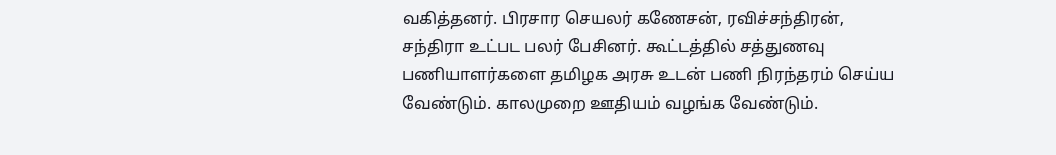வகித்தனர். பிரசார செயலர் கணேசன், ரவிச்சந்திரன், சந்திரா உட்பட பலர் பேசினர். கூட்டத்தில் சத்துணவு பணியாளர்களை தமிழக அரசு உடன் பணி நிரந்தரம் செய்ய வேண்டும். காலமுறை ஊதியம் வழங்க வேண்டும்.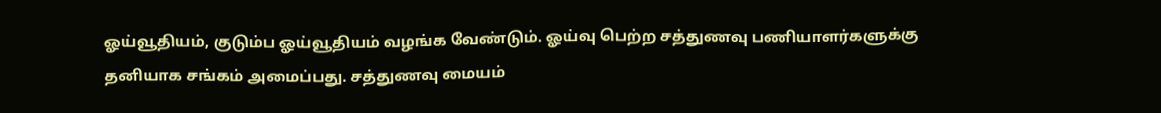ஓய்வூதியம், குடும்ப ஓய்வூதியம் வழங்க வேண்டும். ஓய்வு பெற்ற சத்துணவு பணியாளர்களுக்கு தனியாக சங்கம் அமைப்பது. சத்துணவு மையம்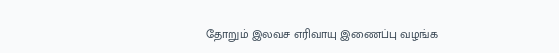தோறும் இலவச எரிவாயு இணைப்பு வழங்க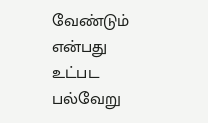வேண்டும் என்பது உட்பட பல்வேறு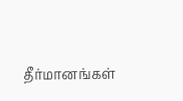தீர்மானங்கள்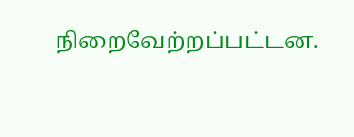நிறைவேற்றப்பட்டன.